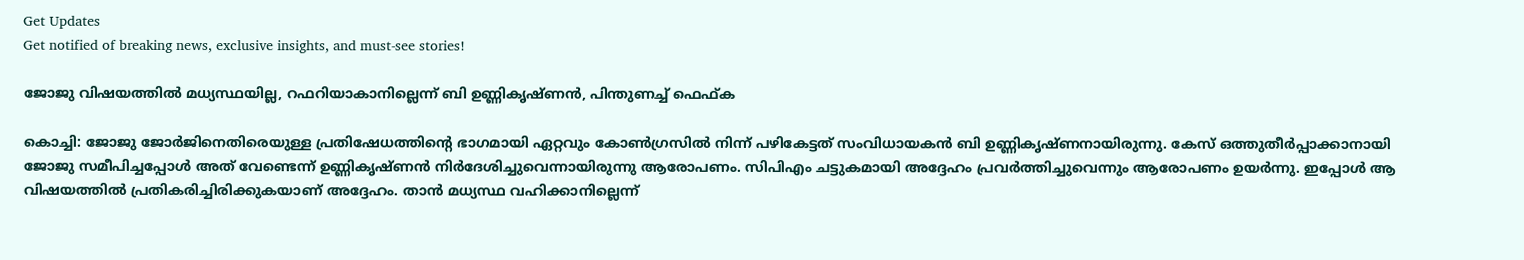Get Updates
Get notified of breaking news, exclusive insights, and must-see stories!

ജോജു വിഷയത്തില്‍ മധ്യസ്ഥയില്ല, റഫറിയാകാനില്ലെന്ന് ബി ഉണ്ണികൃഷ്ണന്‍, പിന്തുണച്ച് ഫെഫ്ക

കൊച്ചി: ജോജു ജോര്‍ജിനെതിരെയുള്ള പ്രതിഷേധത്തിന്റെ ഭാഗമായി ഏറ്റവും കോണ്‍ഗ്രസില്‍ നിന്ന് പഴികേട്ടത് സംവിധായകന്‍ ബി ഉണ്ണികൃഷ്ണനായിരുന്നു. കേസ് ഒത്തുതീര്‍പ്പാക്കാനായി ജോജു സമീപിച്ചപ്പോള്‍ അത് വേണ്ടെന്ന് ഉണ്ണികൃഷ്ണന്‍ നിര്‍ദേശിച്ചുവെന്നായിരുന്നു ആരോപണം. സിപിഎം ചട്ടുകമായി അദ്ദേഹം പ്രവര്‍ത്തിച്ചുവെന്നും ആരോപണം ഉയര്‍ന്നു. ഇപ്പോള്‍ ആ വിഷയത്തില്‍ പ്രതികരിച്ചിരിക്കുകയാണ് അദ്ദേഹം. താന്‍ മധ്യസ്ഥ വഹിക്കാനില്ലെന്ന്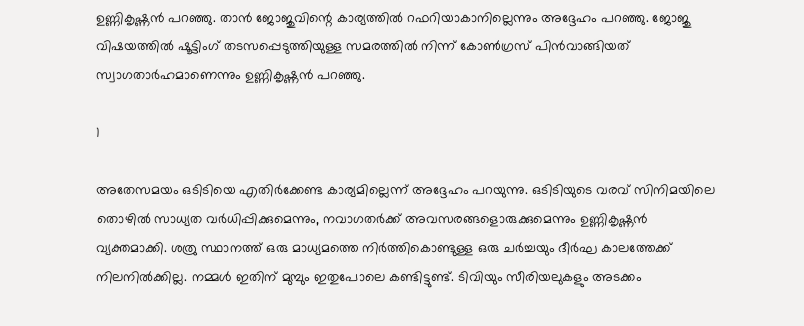ഉണ്ണികൃഷ്ണന്‍ പറഞ്ഞു. താന്‍ ജോജുവിന്റെ കാര്യത്തില്‍ റഫറിയാകാനില്ലെന്നും അദ്ദേഹം പറഞ്ഞു. ജോജു വിഷയത്തില്‍ ഷൂട്ടിംഗ് തടസപ്പെടുത്തിയുള്ള സമരത്തില്‍ നിന്ന് കോണ്‍ഗ്രസ് പിന്‍വാങ്ങിയത് സ്വാഗതാര്‍ഹമാണെന്നും ഉണ്ണികൃഷ്ണന്‍ പറഞ്ഞു.

1

അതേസമയം ഒടിടിയെ എതിര്‍ക്കേണ്ട കാര്യമില്ലെന്ന് അദ്ദേഹം പറയുന്നു. ഒടിടിയുടെ വരവ് സിനിമയിലെ തൊഴില്‍ സാധ്യത വര്‍ധിപ്പിക്കുമെന്നും, നവാഗതര്‍ക്ക് അവസരങ്ങളൊരുക്കുമെന്നും ഉണ്ണികൃഷ്ണന്‍ വ്യക്തമാക്കി. ശത്രു സ്ഥാനത്ത് ഒരു മാധ്യമത്തെ നിര്‍ത്തികൊണ്ടുള്ള ഒരു ചര്‍ച്ചയും ദീര്‍ഘ കാലത്തേക്ക് നിലനില്‍ക്കില്ല. നമ്മള്‍ ഇതിന് മുമ്പും ഇതുപോലെ കണ്ടിട്ടുണ്ട്. ടിവിയും സീരിയലുകളും അടക്കം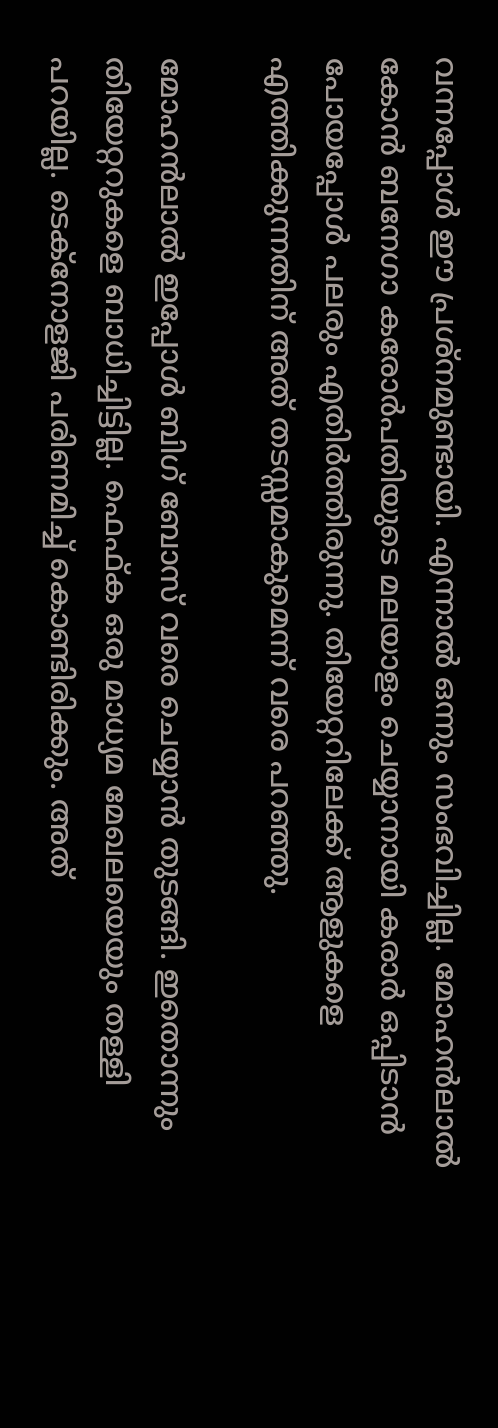വന്നപ്പോള്‍ ഈ പ്രശ്‌നമുണ്ടായി. എന്നാല്‍ ഒന്നും സംഭവിച്ചില്ല. മോഹന്‍ലാല്‍ കോന്‍ ബനേഗാ കരോര്‍പതിയുടെ മലയാളം ചെയ്യാനായി കരാര്‍ ഒപ്പിടാന്‍ പോയപ്പോള്‍ പലരും എതിര്‍ത്തിരുന്നു. തിയേറ്ററിലേക്ക് ആളുകളെ എത്തിക്കുന്നതിന് അത് തടസ്സമാകുമെന്ന് വരെ പറഞ്ഞു.

മോഹന്‍ലാല്‍ ഇപ്പോള്‍ ബിഗ് ബോസ് വരെ ചെയ്യാന്‍ തുടങ്ങി. ഇതൊന്നും തിയേറ്ററുകളെ ബാധിച്ചിട്ടില്ല. ഫെഫ്ക ഒരു മാധ്യമ മേഖലയെയും തള്ളി പറയില്ല. ടെക്‌നോളജി പരിണമിച്ച് കൊണ്ടിരിക്കും. അത്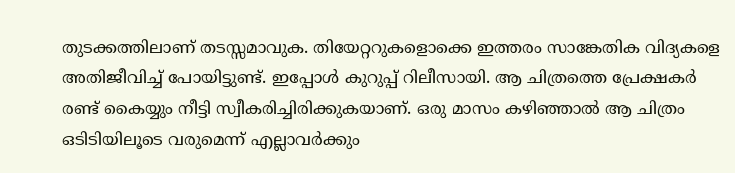തുടക്കത്തിലാണ് തടസ്സമാവുക. തിയേറ്ററുകളൊക്കെ ഇത്തരം സാങ്കേതിക വിദ്യകളെ അതിജീവിച്ച് പോയിട്ടുണ്ട്. ഇപ്പോള്‍ കുറുപ്പ് റിലീസായി. ആ ചിത്രത്തെ പ്രേക്ഷകര്‍ രണ്ട് കൈയ്യും നീട്ടി സ്വീകരിച്ചിരിക്കുകയാണ്. ഒരു മാസം കഴിഞ്ഞാല്‍ ആ ചിത്രം ഒടിടിയിലൂടെ വരുമെന്ന് എല്ലാവര്‍ക്കും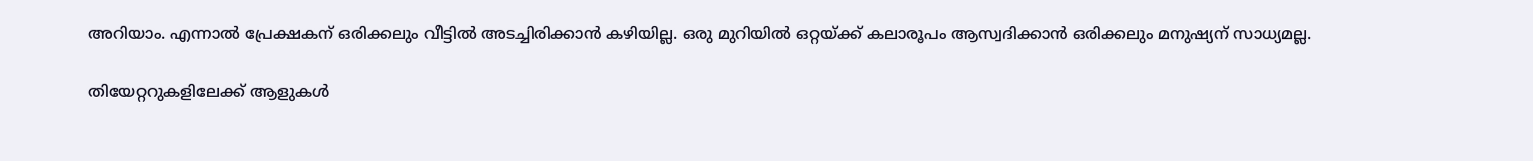അറിയാം. എന്നാല്‍ പ്രേക്ഷകന് ഒരിക്കലും വീട്ടില്‍ അടച്ചിരിക്കാന്‍ കഴിയില്ല. ഒരു മുറിയില്‍ ഒറ്റയ്ക്ക് കലാരൂപം ആസ്വദിക്കാന്‍ ഒരിക്കലും മനുഷ്യന് സാധ്യമല്ല.

തിയേറ്ററുകളിലേക്ക് ആളുകള്‍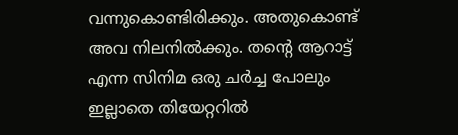വന്നുകൊണ്ടിരിക്കും. അതുകൊണ്ട് അവ നിലനില്‍ക്കും. തന്റെ ആറാട്ട് എന്ന സിനിമ ഒരു ചര്‍ച്ച പോലും ഇല്ലാതെ തിയേറ്ററില്‍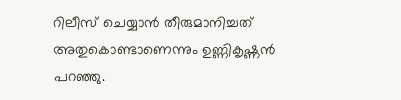റിലീസ് ചെയ്യാന്‍ തീരുമാനിച്ചത് അതുകൊണ്ടാണെന്നും ഉണ്ണികൃഷ്ണന്‍ പറഞ്ഞു.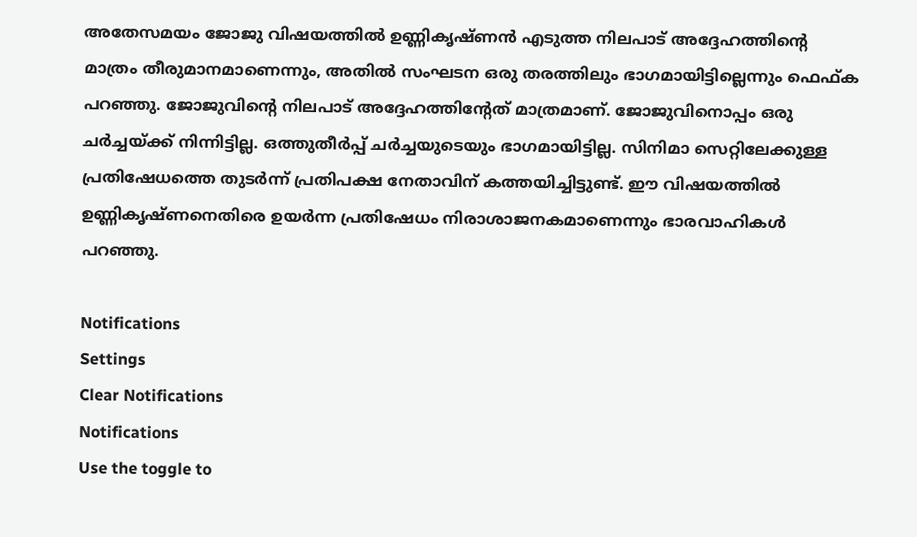അതേസമയം ജോജു വിഷയത്തില്‍ ഉണ്ണികൃഷ്ണന്‍ എടുത്ത നിലപാട് അദ്ദേഹത്തിന്റെ മാത്രം തീരുമാനമാണെന്നും, അതില്‍ സംഘടന ഒരു തരത്തിലും ഭാഗമായിട്ടില്ലെന്നും ഫെഫ്ക പറഞ്ഞു. ജോജുവിന്റെ നിലപാട് അദ്ദേഹത്തിന്റേത് മാത്രമാണ്. ജോജുവിനൊപ്പം ഒരു ചര്‍ച്ചയ്ക്ക് നിന്നിട്ടില്ല. ഒത്തുതീര്‍പ്പ് ചര്‍ച്ചയുടെയും ഭാഗമായിട്ടില്ല. സിനിമാ സെറ്റിലേക്കുള്ള പ്രതിഷേധത്തെ തുടര്‍ന്ന് പ്രതിപക്ഷ നേതാവിന് കത്തയിച്ചിട്ടുണ്ട്. ഈ വിഷയത്തില്‍ ഉണ്ണികൃഷ്ണനെതിരെ ഉയര്‍ന്ന പ്രതിഷേധം നിരാശാജനകമാണെന്നും ഭാരവാഹികള്‍ പറഞ്ഞു.

Notifications
Settings
Clear Notifications
Notifications
Use the toggle to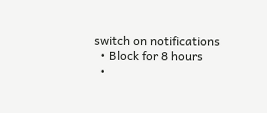switch on notifications
  • Block for 8 hours
  •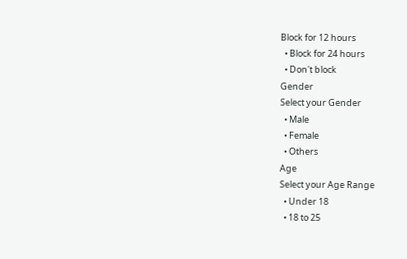Block for 12 hours
  • Block for 24 hours
  • Don't block
Gender
Select your Gender
  • Male
  • Female
  • Others
Age
Select your Age Range
  • Under 18
  • 18 to 25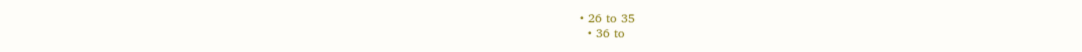• 26 to 35
  • 36 to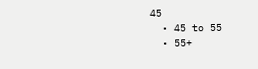45
  • 45 to 55
  • 55+